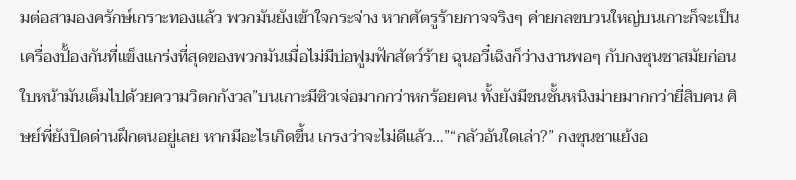มต่อสามองครักษ์เกราะทองแล้ว พวกมันยังเข้าใจกระจ่าง หากศัตรูร้ายกาจจริงๆ ค่ายกลขบวนใหญ่บนเกาะก็จะเป็นเครื่องปั้องกันที่แข็งแกร่งที่สุดของพวกมันเมื่อไม่มีบ่อฟูมฟักสัตว์ร้าย ฉุนอวี๋เฉิงก็ว่างงานพอๆ กับกงซุนชาสมัยก่อน ใบหน้ามันเต็มไปด้วยความวิตกกังวล”บนเกาะมีซิวเจ่อมากกว่าหกร้อยคน ทั้งยังมีชนชั้นหนิงม่ายมากกว่ายี่สิบคน ศิษย์พี่ยังปิดด่านฝึกตนอยู่เลย หากมีอะไรเกิดขึ้น เกรงว่าจะไม่ดีแล้ว…”“กลัวอันใดเล่า?” กงซุนชาแย้งอ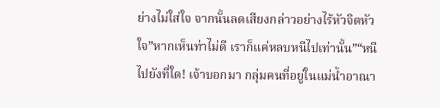ย่างไม่ใส่ใจ จากนั้นลดเสียงกล่าวอย่างไร้หัวจิตหัวใจ”หากเห็นท่าไม่ดี เราก็แค่หลบหนีไปเท่านั้น”“หนีไปยังที่ใด! เจ้าบอกมา กลุ่มคนที่อยู่ในแม่น้ำอาณา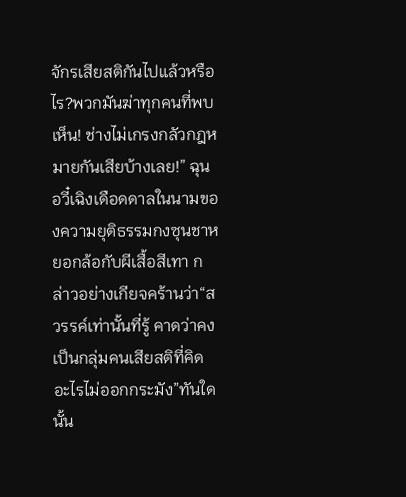จักรเสียสติกันไปแล้วหรือไร?พวกมันฆ่าทุกคนที่พบเห็น! ช่างไม่เกรงกลัวกฎหมายกันเสียบ้างเลย!” ฉุนอวี๋เฉิงเดือดดาลในนามของความยุติธรรมกงซุนชาหยอกล้อกับผีเสื้อสีเทา กล่าวอย่างเกียจคร้านว่า“สวรรค์เท่านั้นที่รู้ คาดว่าคงเป็นกลุ่มคนเสียสติที่คิดอะไรไม่ออกกระมัง”ทันใดนั้น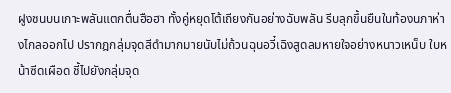ฝูงชนบนเกาะพลันแตกตื่นฮือฮา ทั้งคู่หยุดโต้เถียงกันอย่างฉับพลัน รีบลุกขึ้นยืนในท้องนภาห่างไกลออกไป ปรากฎกลุ่มจุดสีดำมากมายนับไม่ถ้วนฉุนอวี๋เฉิงสูดลมหายใจอย่างหนาวเหน็บ ใบหน้าซีดเผือด ชี้ไปยังกลุ่มจุด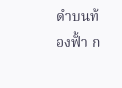ดำบนท้องฟั้า ก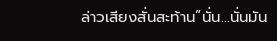ล่าวเสียงสั่นสะท้าน”นั่น…นั่นมัน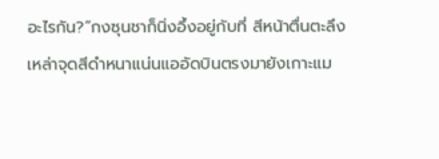อะไรกัน?”กงซุนชาก็นิ่งอึ้งอยู่กับที่ สีหน้าตื่นตะลึง
เหล่าจุดสีดำหนาแน่นแออัดบินตรงมายังเกาะแม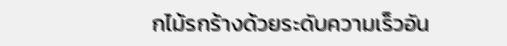กไม้รกร้างด้วยระดับความเร็วอัน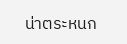น่าตระหนก